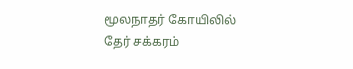மூலநாதர் கோயிலில் தேர் சக்கரம்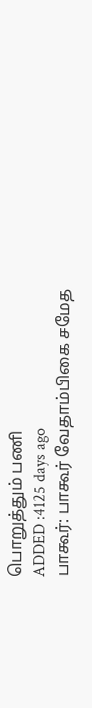பொறுத்தும் பணி
ADDED :4125 days ago
பாகூர்: பாகூர் வேதாம்பிகை சமேத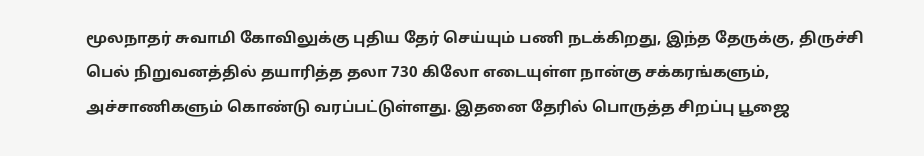மூலநாதர் சுவாமி கோவிலுக்கு புதிய தேர் செய்யும் பணி நடக்கிறது, இந்த தேருக்கு, திருச்சி பெல் நிறுவனத்தில் தயாரித்த தலா 730 கிலோ எடையுள்ள நான்கு சக்கரங்களும், அச்சாணிகளும் கொண்டு வரப்பட்டுள்ளது. இதனை தேரில் பொருத்த சிறப்பு பூஜை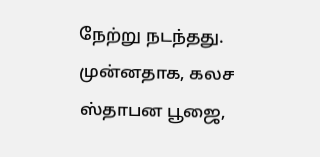நேற்று நடந்தது. முன்னதாக, கலச ஸ்தாபன பூஜை,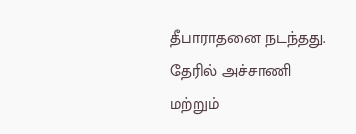தீபாராதனை நடந்தது. தேரில் அச்சாணி மற்றும்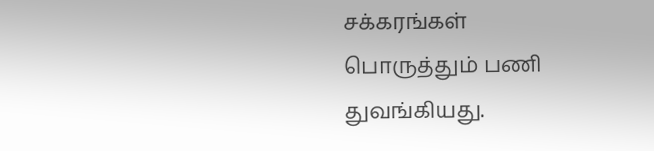சக்கரங்கள் பொருத்தும் பணி துவங்கியது.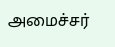அமைச்சர்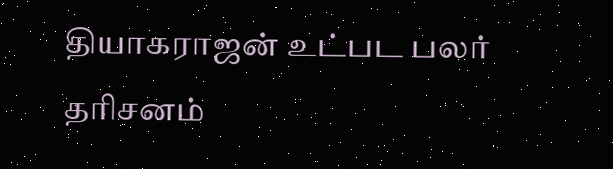தியாகராஜன் உட்பட பலர் தரிசனம்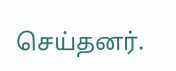செய்தனர்.